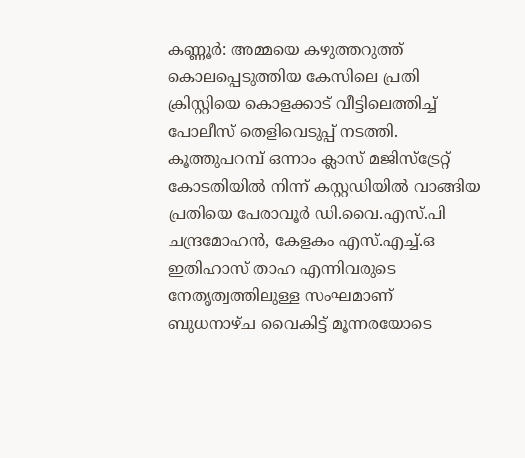കണ്ണൂർ: അമ്മയെ കഴുത്തറുത്ത് കൊലപ്പെടുത്തിയ കേസിലെ പ്രതി ക്രിസ്റ്റിയെ കൊളക്കാട് വീട്ടിലെത്തിച്ച് പോലീസ് തെളിവെടുപ്പ് നടത്തി. കൂത്തുപറമ്പ് ഒന്നാം ക്ലാസ് മജിസ്ട്രേറ്റ് കോടതിയിൽ നിന്ന് കസ്റ്റഡിയിൽ വാങ്ങിയ പ്രതിയെ പേരാവൂർ ഡി.വൈ.എസ്.പി ചന്ദ്രമോഹൻ, കേളകം എസ്.എച്ച്.ഒ ഇതിഹാസ് താഹ എന്നിവരുടെ നേതൃത്വത്തിലുള്ള സംഘമാണ് ബുധനാഴ്ച വൈകിട്ട് മൂന്നരയോടെ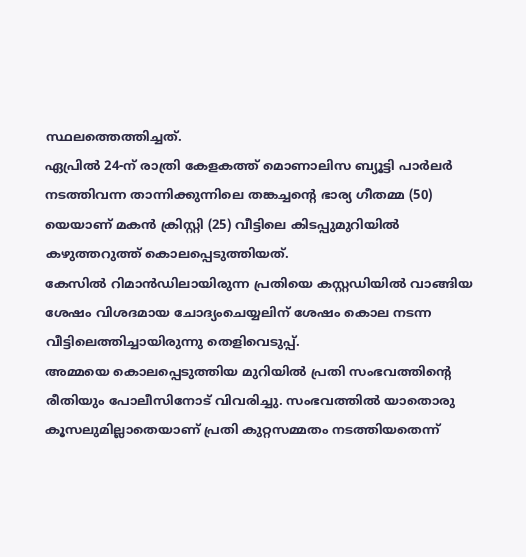സ്ഥലത്തെത്തിച്ചത്.
ഏപ്രിൽ 24-ന് രാത്രി കേളകത്ത് മൊണാലിസ ബ്യൂട്ടി പാർലർ നടത്തിവന്ന താന്നിക്കുന്നിലെ തങ്കച്ചന്റെ ഭാര്യ ഗീതമ്മ (50) യെയാണ് മകൻ ക്രിസ്റ്റി (25) വീട്ടിലെ കിടപ്പുമുറിയിൽ കഴുത്തറുത്ത് കൊലപ്പെടുത്തിയത്.
കേസിൽ റിമാൻഡിലായിരുന്ന പ്രതിയെ കസ്റ്റഡിയിൽ വാങ്ങിയ ശേഷം വിശദമായ ചോദ്യംചെയ്യലിന് ശേഷം കൊല നടന്ന വീട്ടിലെത്തിച്ചായിരുന്നു തെളിവെടുപ്പ്.
അമ്മയെ കൊലപ്പെടുത്തിയ മുറിയിൽ പ്രതി സംഭവത്തിന്റെ രീതിയും പോലീസിനോട് വിവരിച്ചു. സംഭവത്തിൽ യാതൊരു കൂസലുമില്ലാതെയാണ് പ്രതി കുറ്റസമ്മതം നടത്തിയതെന്ന്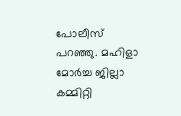പോലീസ് പറഞ്ഞു. മഹിളാ മോർച്ച ജില്ലാ കമ്മിറ്റി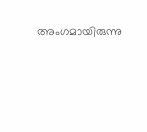അംഗമായിരുന്നു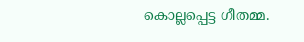കൊല്ലപ്പെട്ട ഗീതമ്മ.